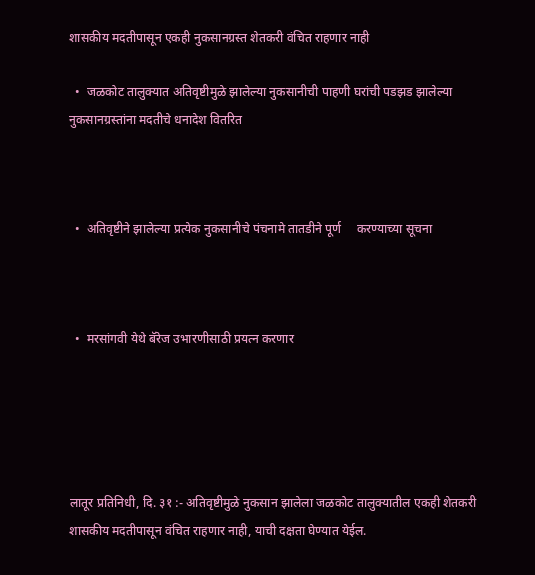शासकीय मदतीपासून एकही नुकसानग्रस्त शेतकरी वंचित राहणार नाही

  •  जळकोट तालुक्यात अतिवृष्टीमुळे झालेल्या नुकसानीची पाहणी घरांची पडझड झालेल्या नुकसानग्रस्तांना मदतीचे धनादेश वितरित



  •  अतिवृष्टीने झालेल्या प्रत्येक नुकसानीचे पंचनामे तातडीने पूर्ण     करण्याच्या सूचना



  •  मरसांगवी येथे बॅरेज उभारणीसाठी प्रयत्न करणार





लातूर प्रतिनिधी, दि. ३१ :- अतिवृष्टीमुळे नुकसान झालेला जळकोट तालुक्यातील एकही शेतकरी शासकीय मदतीपासून वंचित राहणार नाही, याची दक्षता घेण्यात येईल.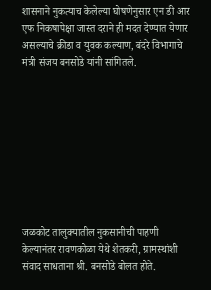शासनाने नुकत्याच केलेल्या घोषणेनुसार एन डी आर एफ निकषापेक्षा जास्त दराने ही मदत देण्यात येणार असल्याचे क्रीडा व युवक कल्याण, बंदरे विभागाचे मंत्री संजय बनसोडे यांनी सांगितले.









जळकोट तालुक्यातील नुकसानीची पाहणी केल्यानंतर रावणकोळा येथे शेतकरी, ग्रामस्थांशी संवाद साधताना श्री. बनसोडे बोलत होते.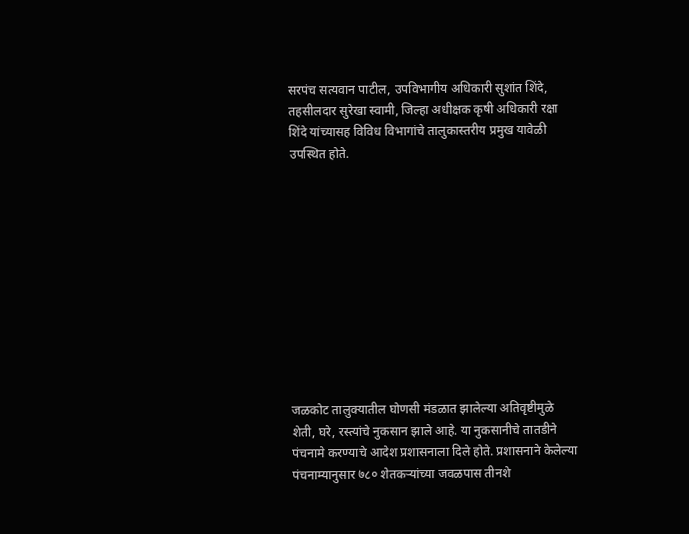सरपंच सत्यवान पाटील, उपविभागीय अधिकारी सुशांत शिंदे, तहसीलदार सुरेखा स्वामी, जिल्हा अधीक्षक कृषी अधिकारी रक्षा शिंदे यांच्यासह विविध विभागांचे तालुकास्तरीय प्रमुख यावेळी उपस्थित होते.











जळकोट तालुक्यातील घोणसी मंडळात झालेल्या अतिवृष्टीमुळे शेती, घरे, रस्त्यांचे नुकसान झाले आहे. या नुकसानीचे तातडीने पंचनामे करण्याचे आदेश प्रशासनाला दिले होते. प्रशासनाने केलेल्या पंचनाम्यानुसार ७८० शेतकऱ्यांच्या जवळपास तीनशे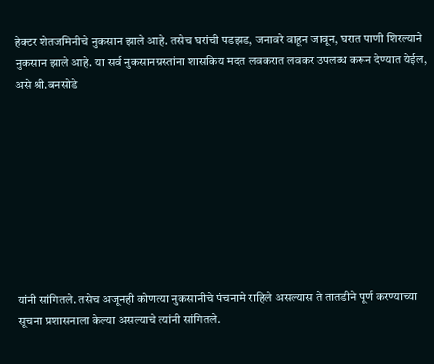हेक्टर शेतजमिनीचे नुकसान झाले आहे. तसेच घरांची पडझड, जनावरे वाहून जावून, घरात पाणी शिरल्याने नुकसान झाले आहे. या सर्व नुकसानग्रस्तांना शासकिय मदत लवकरात लवकर उपलब्ध करून देण्यात येईल, असे श्री.बनसोडे









यांनी सांगितले. तसेच अजूनही कोणत्या नुकसानीचे पंचनामे राहिले असल्यास ते तातडीने पूर्ण करण्याच्या सूचना प्रशासनाला केल्या असल्याचे त्यांनी सांगितले.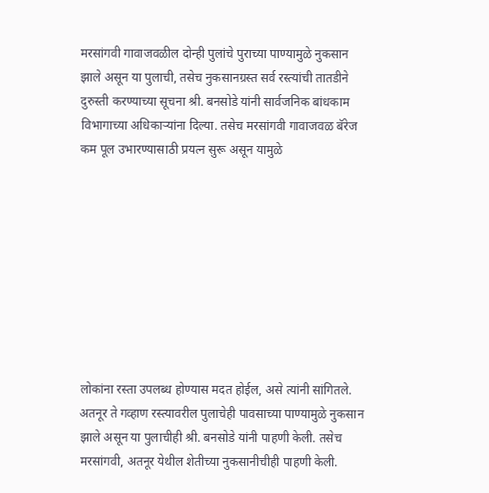मरसांगवी गावाजवळील दोन्ही पुलांचे पुराच्या पाण्यामुळे नुकसान झाले असून या पुलाची, तसेच नुकसानग्रस्त सर्व रस्त्यांची तातडीने दुरुस्ती करण्याच्या सूचना श्री. बनसोडे यांनी सार्वजनिक बांधकाम विभागाच्या अधिकाऱ्यांना दिल्या. तसेच मरसांगवी गावाजवळ बॅरेज कम पूल उभारण्यासाठी प्रयत्न सुरू असून यामुळे









लोकांना रस्ता उपलब्ध होण्यास मदत होईल, असे त्यांनी सांगितले. अतनूर ते गव्हाण रस्त्यावरील पुलाचेही पावसाच्या पाण्यामुळे नुकसान झाले असून या पुलाचीही श्री. बनसोडे यांनी पाहणी केली. तसेच मरसांगवी, अतनूर येथील शेतीच्या नुकसानीचीही पाहणी केली.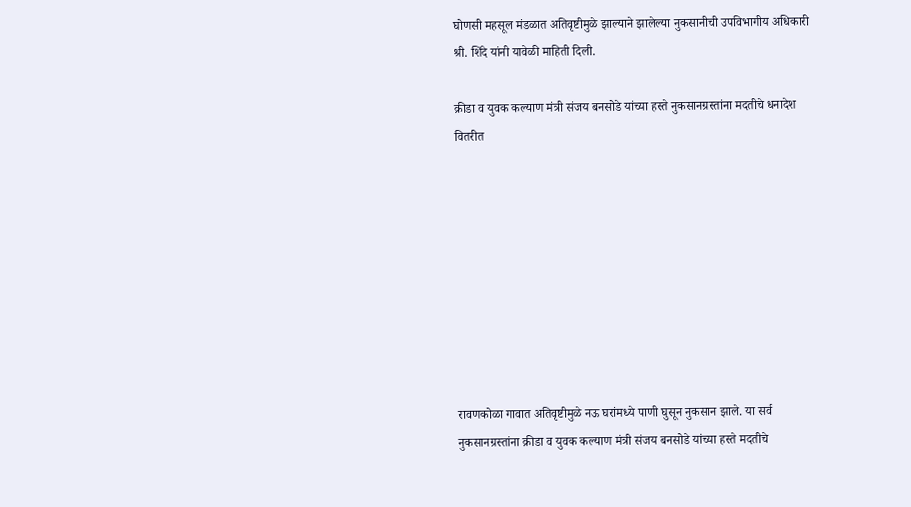घोणसी महसूल मंडळात अतिवृष्टीमुळे झाल्याने झालेल्या नुकसानीची उपविभागीय अधिकारी श्री. शिंदे यांनी यावेळी माहिती दिली.

क्रीडा व युवक कल्याण मंत्री संजय बनसोडे यांच्या हस्ते नुकसानग्रस्तांना मदतीचे धनादेश वितरीत









रावणकोळा गावात अतिवृष्टीमुळे नऊ घरांमध्ये पाणी घुसून नुकसान झाले. या सर्व नुकसानग्रस्तांना क्रीडा व युवक कल्याण मंत्री संजय बनसोडे यांच्या हस्ते मदतीचे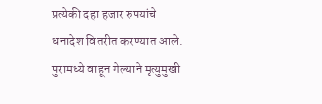प्रत्येकी दहा हजार रुपयांचे धनादेश वितरीत करण्यात आले. पुरामध्ये वाहून गेल्याने मृत्युमुखी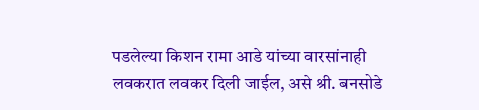पडलेल्या किशन रामा आडे यांच्या वारसांनाही लवकरात लवकर दिली जाईल, असे श्री. बनसोडे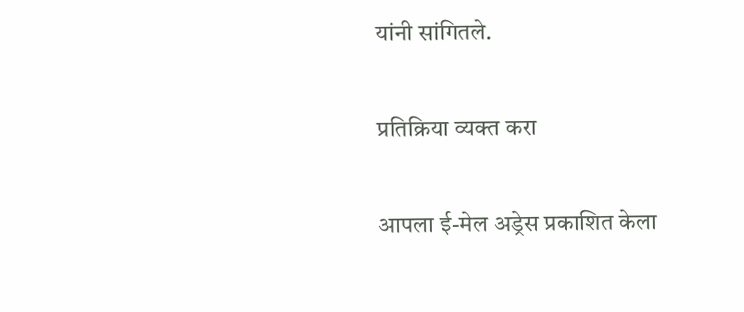यांनी सांगितले.

प्रतिक्रिया व्यक्त करा

आपला ई-मेल अड्रेस प्रकाशित केला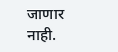जाणार नाही.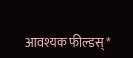आवश्यक फील्डस् *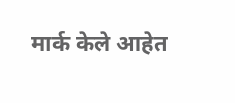मार्क केले आहेत